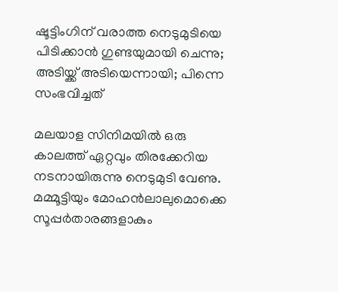ഷൂട്ടിംഗിന് വരാത്ത നെടുമുടിയെ പിടിക്കാന്‍ ഗുണ്ടയുമായി ചെന്നു; അടിയ്ക്ക് അടിയെന്നായി; പിന്നെ സംഭവിച്ചത്‌

മലയാള സിനിമയില്‍ ഒരു കാലത്ത് ഏറ്റവും തിരക്കേറിയ നടനായിരുന്നു നെടുമുടി വേണു. മമ്മൂട്ടിയും മോഹന്‍ലാലുമൊക്കെ സൂപ്പര്‍താരങ്ങളാകും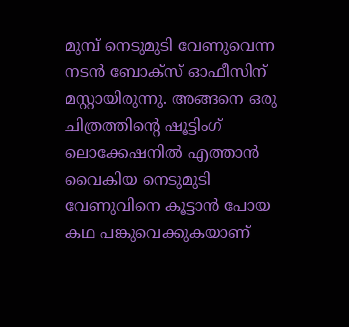മുമ്പ് നെടുമുടി വേണുവെന്ന നടന്‍ ബോക്‌സ് ഓഫീസിന് മസ്റ്റായിരുന്നു. അങ്ങനെ ഒരു ചിത്രത്തിന്റെ ഷൂട്ടിംഗ് ലൊക്കേഷനില്‍ എത്താന്‍ വൈകിയ നെടുമുടി വേണുവിനെ കൂട്ടാന്‍ പോയ കഥ പങ്കുവെക്കുകയാണ്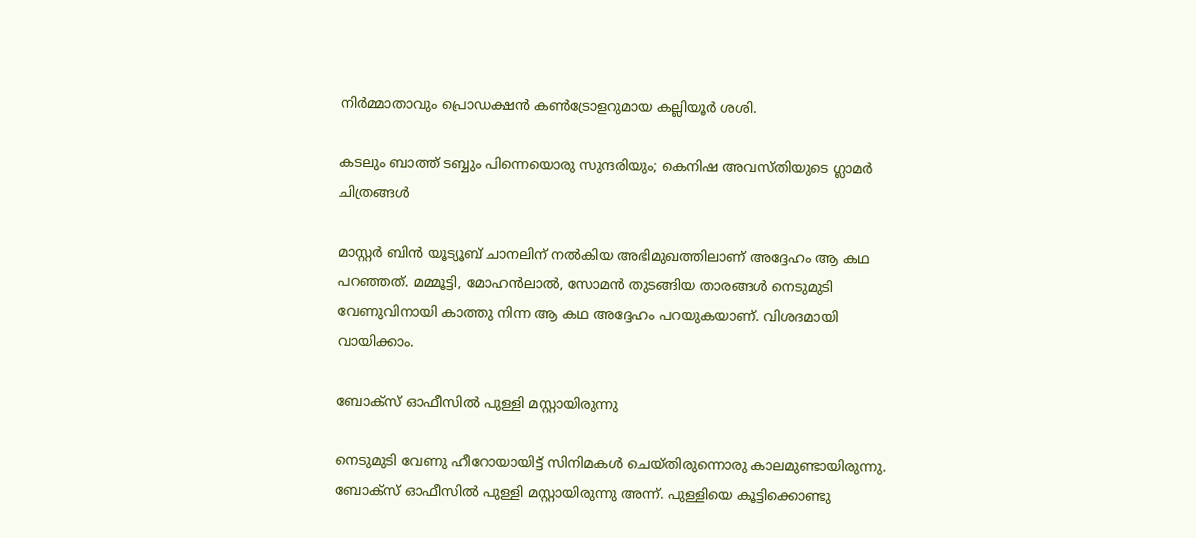നിര്‍മ്മാതാവും പ്രൊഡക്ഷന്‍ കണ്‍ട്രോളറുമായ കല്ലിയൂര്‍ ശശി.

കടലും ബാത്ത് ടബ്ബും പിന്നെയൊരു സുന്ദരിയും; കെനിഷ അവസ്തിയുടെ ഗ്ലാമര്‍ ചിത്രങ്ങള്‍

മാസ്റ്റര്‍ ബിന്‍ യൂട്യൂബ് ചാനലിന് നല്‍കിയ അഭിമുഖത്തിലാണ് അദ്ദേഹം ആ കഥ പറഞ്ഞത്. മമ്മൂട്ടി, മോഹന്‍ലാല്‍, സോമന്‍ തുടങ്ങിയ താരങ്ങള്‍ നെടുമുടി വേണുവിനായി കാത്തു നിന്ന ആ കഥ അദ്ദേഹം പറയുകയാണ്. വിശദമായി വായിക്കാം.

ബോക്‌സ് ഓഫീസില്‍ പുള്ളി മസ്റ്റായിരുന്നു

നെടുമുടി വേണു ഹീറോയായിട്ട് സിനിമകള്‍ ചെയ്തിരുന്നൊരു കാലമുണ്ടായിരുന്നു. ബോക്‌സ് ഓഫീസില്‍ പുള്ളി മസ്റ്റായിരുന്നു അന്ന്. പുള്ളിയെ കൂട്ടിക്കൊണ്ടു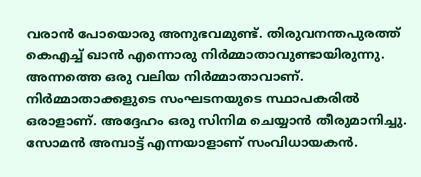വരാന്‍ പോയൊരു അനുഭവമുണ്ട്. തിരുവനന്തപുരത്ത് കെഎച്ച് ഖാന്‍ എന്നൊരു നിര്‍മ്മാതാവുണ്ടായിരുന്നു. അന്നത്തെ ഒരു വലിയ നിര്‍മ്മാതാവാണ്. നിര്‍മ്മാതാക്കളുടെ സംഘടനയുടെ സ്ഥാപകരില്‍ ഒരാളാണ്. അദ്ദേഹം ഒരു സിനിമ ചെയ്യാന്‍ തീരുമാനിച്ചു. സോമന്‍ അമ്പാട്ട് എന്നയാളാണ് സംവിധായകന്‍.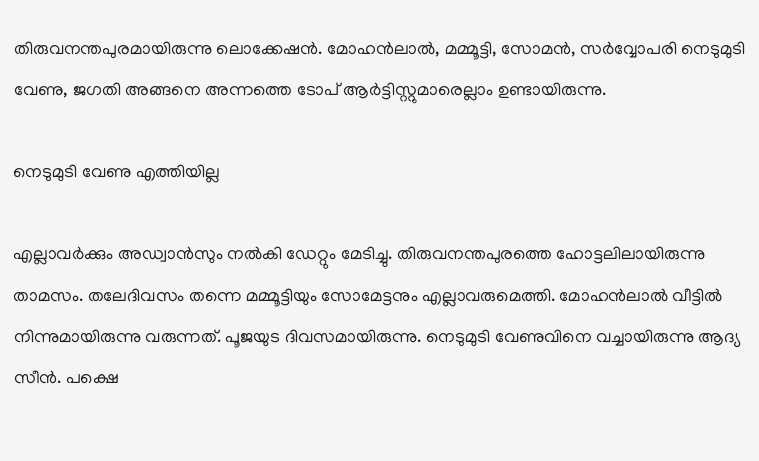തിരുവനന്തപുരമായിരുന്നു ലൊക്കേഷന്‍. മോഹന്‍ലാല്‍, മമ്മൂട്ടി, സോമന്‍, സര്‍വ്വോപരി നെടുമുടി വേണു, ജഗതി അങ്ങനെ അന്നത്തെ ടോപ് ആര്‍ട്ടിസ്റ്റുമാരെല്ലാം ഉണ്ടായിരുന്നു.

നെടുമുടി വേണു എത്തിയില്ല

എല്ലാവര്‍ക്കും അഡ്വാന്‍സും നല്‍കി ഡേറ്റും മേടിച്ചു. തിരുവനന്തപുരത്തെ ഹോട്ടലിലായിരുന്നു താമസം. തലേദിവസം തന്നെ മമ്മൂട്ടിയും സോമേട്ടനും എല്ലാവരുമെത്തി. മോഹന്‍ലാല്‍ വീട്ടില്‍ നിന്നുമായിരുന്നു വരുന്നത്. പൂജയുട ദിവസമായിരുന്നു. നെടുമുടി വേണുവിനെ വച്ചായിരുന്നു ആദ്യ സീന്‍. പക്ഷെ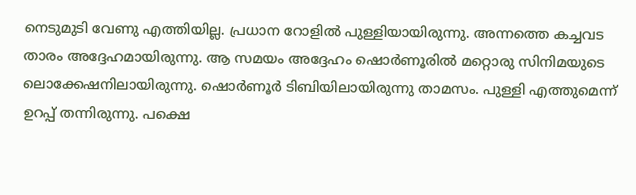നെടുമുടി വേണു എത്തിയില്ല. പ്രധാന റോളില്‍ പുള്ളിയായിരുന്നു. അന്നത്തെ കച്ചവട താരം അദ്ദേഹമായിരുന്നു. ആ സമയം അദ്ദേഹം ഷൊര്‍ണൂരില്‍ മറ്റൊരു സിനിമയുടെ ലൊക്കേഷനിലായിരുന്നു. ഷൊര്‍ണൂര്‍ ടിബിയിലായിരുന്നു താമസം. പുള്ളി എത്തുമെന്ന് ഉറപ്പ് തന്നിരുന്നു. പക്ഷെ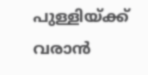പുള്ളിയ്ക്ക് വരാന്‍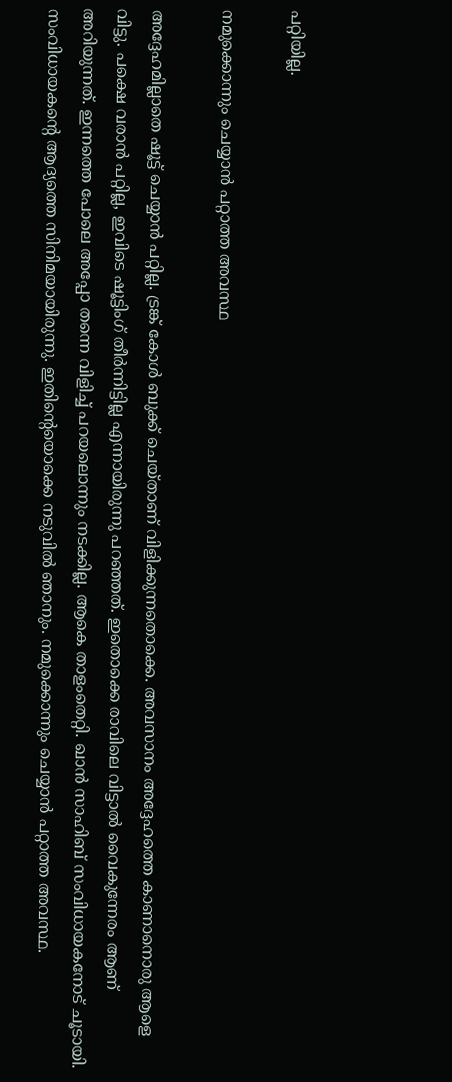പറ്റിയില്ല.

നമുക്കൊന്നും ചെയ്യാന്‍ പറ്റാത്ത അവസ്ഥ

അദ്ദേഹമില്ലാതെ ഷൂട്ട് ചെയ്യാന്‍ പറ്റില്ല. ട്രങ്ക് കോള്‍ ബുക്ക് ചെയ്താണ് വിളിക്കുന്നതൊക്കെ. അവസാനം അദ്ദേഹത്തെ കാണാനൊരു ആളെ വിട്ടു. പക്ഷെ വരാന്‍ പറ്റില്ല, ഇവിടെ ഷൂട്ടിംഗ് തീര്‍ന്നിട്ടില്ല എന്നായിരുന്നു പറഞ്ഞത്. ഇതൊക്കെ രാവിലെ വിട്ടാല്‍ വൈകുന്നേരം ആണ് അറിയുന്നത്. ഇന്നത്തെ പോലെ അപ്പോ തന്നെ വിളിച്ച് പറയലൊന്നും നടക്കില്ല. ആകെ താളംതെറ്റി. ഖാന്‍ സാഹിബ് സംവിധായകനോട് ചൂടായി. സംവിധായകന്റെ ആദ്യത്തെ സിനിമയായിരുന്നു. ഇതിന്റെയൊക്കെ നടുവില്‍ ഞാനും. നമുക്കൊന്നും ചെയ്യാന്‍ പറ്റാത്ത അവസ്ഥ.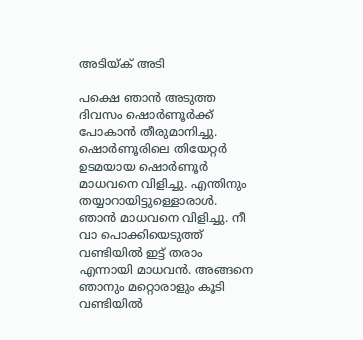അടിയ്ക് അടി

പക്ഷെ ഞാന്‍ അടുത്ത ദിവസം ഷൊര്‍ണൂര്‍ക്ക് പോകാന്‍ തീരുമാനിച്ചു. ഷൊര്‍ണൂരിലെ തിയേറ്റര്‍ ഉടമയായ ഷൊര്‍ണൂര്‍ മാധവനെ വിളിച്ചു. എന്തിനും തയ്യാറായിട്ടുള്ളൊരാള്‍. ഞാന്‍ മാധവനെ വിളിച്ചു. നീ വാ പൊക്കിയെടുത്ത് വണ്ടിയില്‍ ഇട്ട് തരാം എന്നായി മാധവന്‍. അങ്ങനെ ഞാനും മറ്റൊരാളും കൂടി വണ്ടിയില്‍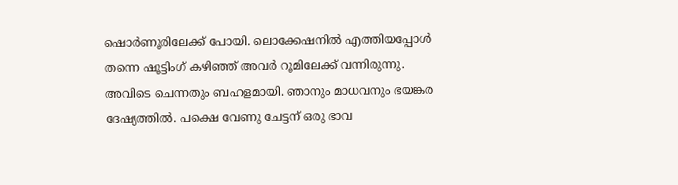ഷൊര്‍ണൂരിലേക്ക് പോയി. ലൊക്കേഷനില്‍ എത്തിയപ്പോള്‍ തന്നെ ഷൂട്ടിംഗ് കഴിഞ്ഞ് അവര്‍ റൂമിലേക്ക് വന്നിരുന്നു. അവിടെ ചെന്നതും ബഹളമായി. ഞാനും മാധവനും ഭയങ്കര ദേഷ്യത്തില്‍. പക്ഷെ വേണു ചേട്ടന് ഒരു ഭാവ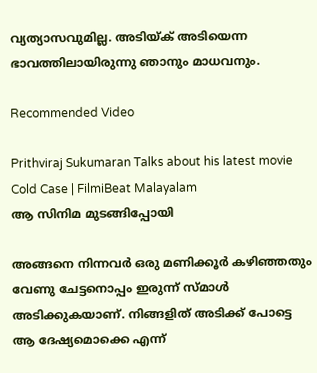വ്യത്യാസവുമില്ല. അടിയ്ക് അടിയെന്ന ഭാവത്തിലായിരുന്നു ഞാനും മാധവനും.

Recommended Video

Prithviraj Sukumaran Talks about his latest movie Cold Case | FilmiBeat Malayalam
ആ സിനിമ മുടങ്ങിപ്പോയി

അങ്ങനെ നിന്നവര്‍ ഒരു മണിക്കൂര്‍ കഴിഞ്ഞതും വേണു ചേട്ടനൊപ്പം ഇരുന്ന് സ്മാള്‍ അടിക്കുകയാണ്. നിങ്ങളിത് അടിക്ക് പോട്ടെ ആ ദേഷ്യമൊക്കെ എന്ന്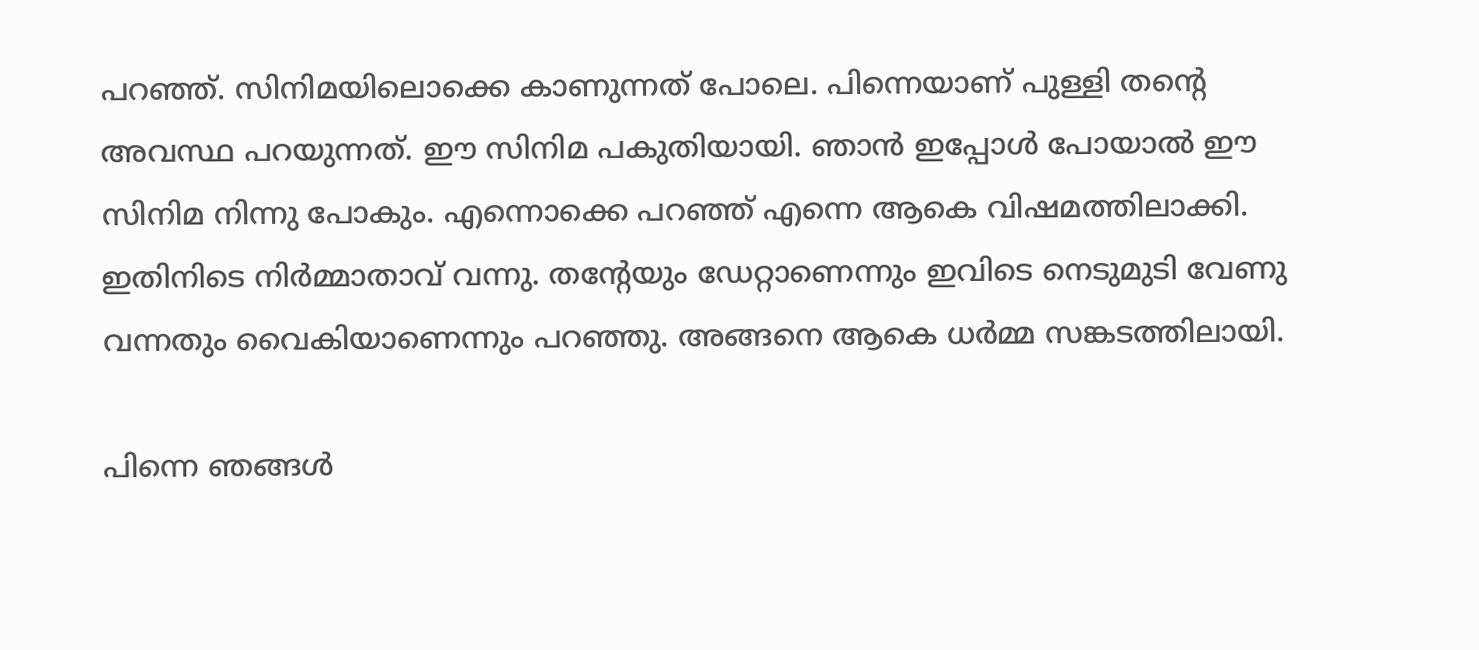പറഞ്ഞ്. സിനിമയിലൊക്കെ കാണുന്നത് പോലെ. പിന്നെയാണ് പുള്ളി തന്റെ അവസ്ഥ പറയുന്നത്. ഈ സിനിമ പകുതിയായി. ഞാന്‍ ഇപ്പോള്‍ പോയാല്‍ ഈ സിനിമ നിന്നു പോകും. എന്നൊക്കെ പറഞ്ഞ് എന്നെ ആകെ വിഷമത്തിലാക്കി. ഇതിനിടെ നിര്‍മ്മാതാവ് വന്നു. തന്റേയും ഡേറ്റാണെന്നും ഇവിടെ നെടുമുടി വേണു വന്നതും വൈകിയാണെന്നും പറഞ്ഞു. അങ്ങനെ ആകെ ധര്‍മ്മ സങ്കടത്തിലായി.

പിന്നെ ഞങ്ങള്‍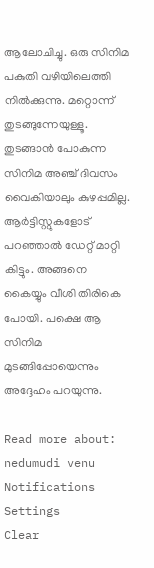ആലോചിച്ചു. ഒരു സിനിമ പകുതി വഴിയിലെത്തി നില്‍ക്കുന്നു. മറ്റൊന്ന് തുടങ്ങുന്നേയുള്ളൂ. തുടങ്ങാന്‍ പോകുന്ന സിനിമ അഞ്ച് ദിവസം വൈകിയാലും കുഴപ്പമില്ല. ആര്‍ട്ടിസ്റ്റുകളോട് പറഞ്ഞാല്‍ ഡേറ്റ് മാറ്റി കിട്ടും. അങ്ങനെ കൈയ്യും വീശി തിരികെ പോയി. പക്ഷെ ആ സിനിമ മുടങ്ങിപ്പോയെന്നും അദ്ദേഹം പറയുന്നു.

Read more about: nedumudi venu
Notifications
Settings
Clear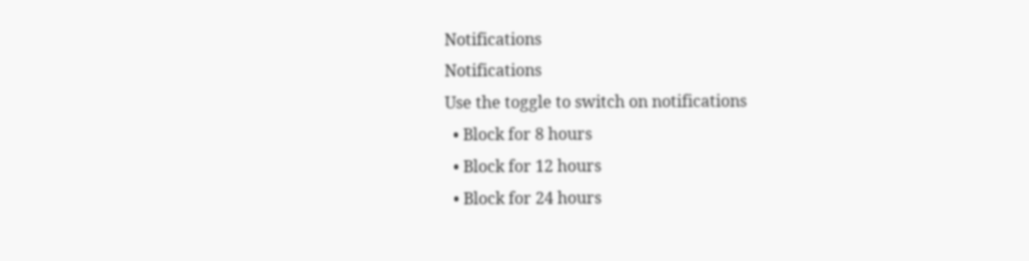Notifications
Notifications
Use the toggle to switch on notifications
  • Block for 8 hours
  • Block for 12 hours
  • Block for 24 hours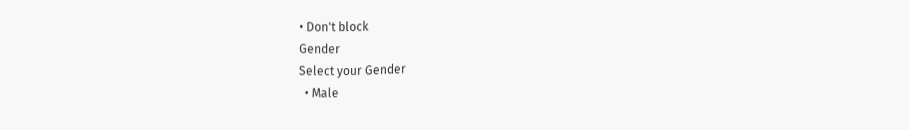• Don't block
Gender
Select your Gender
  • Male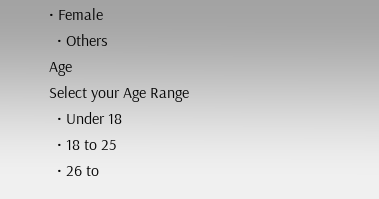• Female
  • Others
Age
Select your Age Range
  • Under 18
  • 18 to 25
  • 26 to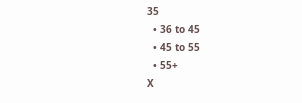35
  • 36 to 45
  • 45 to 55
  • 55+
X